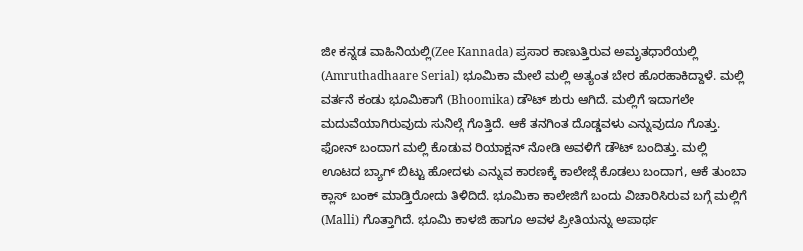ಜೀ ಕನ್ನಡ ವಾಹಿನಿಯಲ್ಲಿ(Zee Kannada) ಪ್ರಸಾರ ಕಾಣುತ್ತಿರುವ ಅಮೃತಧಾರೆಯಲ್ಲಿ (Amruthadhaare Serial) ಭೂಮಿಕಾ ಮೇಲೆ ಮಲ್ಲಿ ಅತ್ಯಂತ ಬೇರ ಹೊರಹಾಕಿದ್ದಾಳೆ. ಮಲ್ಲಿ ವರ್ತನೆ ಕಂಡು ಭೂಮಿಕಾಗೆ (Bhoomika) ಡೌಟ್ ಶುರು ಆಗಿದೆ. ಮಲ್ಲಿಗೆ ಇದಾಗಲೇ ಮದುವೆಯಾಗಿರುವುದು ಸುನಿಲ್ಗೆ ಗೊತ್ತಿದೆ. ಆಕೆ ತನಗಿಂತ ದೊಡ್ಡವಳು ಎನ್ನುವುದೂ ಗೊತ್ತು. ಫೋನ್ ಬಂದಾಗ ಮಲ್ಲಿ ಕೊಡುವ ರಿಯಾಕ್ಷನ್ ನೋಡಿ ಅವಳಿಗೆ ಡೌಟ್ ಬಂದಿತ್ತು. ಮಲ್ಲಿ ಊಟದ ಬ್ಯಾಗ್ ಬಿಟ್ಟು ಹೋದಳು ಎನ್ನುವ ಕಾರಣಕ್ಕೆ ಕಾಲೇಜ್ಗೆ ಕೊಡಲು ಬಂದಾಗ, ಆಕೆ ತುಂಬಾ ಕ್ಲಾಸ್ ಬಂಕ್ ಮಾಡ್ತಿರೋದು ತಿಳಿದಿದೆ. ಭೂಮಿಕಾ ಕಾಲೇಜಿಗೆ ಬಂದು ವಿಚಾರಿಸಿರುವ ಬಗ್ಗೆ ಮಲ್ಲಿಗೆ (Malli) ಗೊತ್ತಾಗಿದೆ. ಭೂಮಿ ಕಾಳಜಿ ಹಾಗೂ ಅವಳ ಪ್ರೀತಿಯನ್ನು ಅಪಾರ್ಥ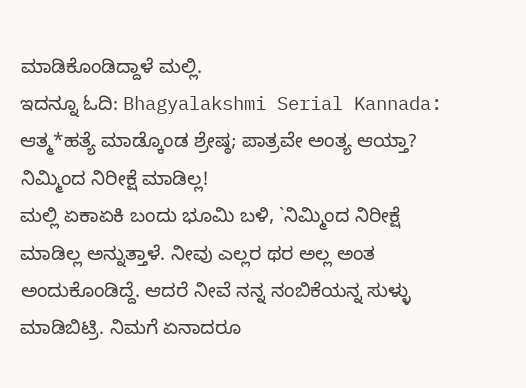ಮಾಡಿಕೊಂಡಿದ್ದಾಳೆ ಮಲ್ಲಿ.
ಇದನ್ನೂ ಓದಿ: Bhagyalakshmi Serial Kannada: ಆತ್ಮ*ಹತ್ಯೆ ಮಾಡ್ಕೊಂಡ ಶ್ರೇಷ್ಠ; ಪಾತ್ರವೇ ಅಂತ್ಯ ಆಯ್ತಾ?
ನಿಮ್ಮಿಂದ ನಿರೀಕ್ಷೆ ಮಾಡಿಲ್ಲ!
ಮಲ್ಲಿ ಏಕಾಏಕಿ ಬಂದು ಭೂಮಿ ಬಳಿ, `ನಿಮ್ಮಿಂದ ನಿರೀಕ್ಷೆ ಮಾಡಿಲ್ಲ ಅನ್ನುತ್ತಾಳೆ. ನೀವು ಎಲ್ಲರ ಥರ ಅಲ್ಲ ಅಂತ ಅಂದುಕೊಂಡಿದ್ದೆ. ಆದರೆ ನೀವೆ ನನ್ನ ನಂಬಿಕೆಯನ್ನ ಸುಳ್ಳು ಮಾಡಿಬಿಟ್ರಿ. ನಿಮಗೆ ಏನಾದರೂ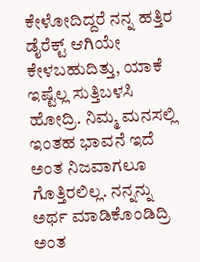ಕೇಳೋದಿದ್ದರೆ ನನ್ನ ಹತ್ತಿರ ಡೈರೆಕ್ಟ್ ಆಗಿಯೇ ಕೇಳಬಹುದಿತ್ತು, ಯಾಕೆ ಇಷ್ಟೆಲ್ಲ ಸುತ್ತಿಬಳಸಿ ಹೋದ್ರಿ. ನಿಮ್ಮ ಮನಸಲ್ಲಿ ಇಂತಹ ಭಾವನೆ ಇದೆ ಅಂತ ನಿಜವಾಗಲೂ ಗೊತ್ತಿರಲಿಲ್ಲ. ನನ್ನನ್ನು ಅರ್ಥ ಮಾಡಿಕೊಂಡಿದ್ರಿ ಅಂತ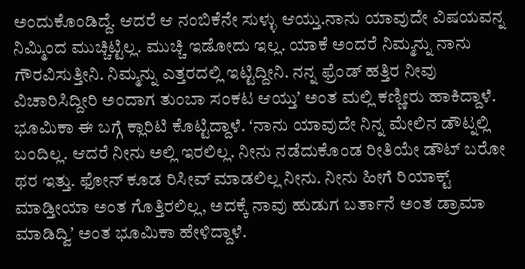ಅಂದುಕೊಂಡಿದ್ದೆ. ಆದರೆ ಆ ನಂಬಿಕೆನೇ ಸುಳ್ಳು ಆಯ್ತು.ನಾನು ಯಾವುದೇ ವಿಷಯವನ್ನ ನಿಮ್ಮಿಂದ ಮುಚ್ಚಿಟ್ಟಿಲ್ಲ. ಮುಚ್ಚಿ ಇಡೋದು ಇಲ್ಲ. ಯಾಕೆ ಅಂದರೆ ನಿಮ್ಮನ್ನು ನಾನು ಗೌರವಿಸುತ್ತೀನಿ. ನಿಮ್ಮನ್ನು ಎತ್ತರದಲ್ಲಿ ಇಟ್ಟಿದ್ದೀನಿ. ನನ್ನ ಫ್ರೆಂಡ್ ಹತ್ತಿರ ನೀವು ವಿಚಾರಿಸಿದ್ದೀರಿ ಅಂದಾಗ ತುಂಬಾ ಸಂಕಟ ಆಯ್ತುʼ ಅಂತ ಮಲ್ಲಿ ಕಣ್ಣೀರು ಹಾಕಿದ್ದಾಳೆ.
ಭೂಮಿಕಾ ಈ ಬಗ್ಗೆ ಕ್ಲಾರಿಟಿ ಕೊಟ್ಟಿದ್ದಾಳೆ. ʻನಾನು ಯಾವುದೇ ನಿನ್ನ ಮೇಲಿನ ಡೌಟ್ನಲ್ಲಿ ಬಂದಿಲ್ಲ. ಆದರೆ ನೀನು ಅಲ್ಲಿ ಇರಲಿಲ್ಲ. ನೀನು ನಡೆದುಕೊಂಡ ರೀತಿಯೇ ಡೌಟ್ ಬರೋ ಥರ ಇತ್ತು. ಫೋನ್ ಕೂಡ ರಿಸೀವ್ ಮಾಡಲಿಲ್ಲ ನೀನು. ನೀನು ಹೀಗೆ ರಿಯಾಕ್ಟ್ ಮಾಡ್ತೀಯಾ ಅಂತ ಗೊತ್ತಿರಲಿಲ್ಲ, ಅದಕ್ಕೆ ನಾವು ಹುಡುಗ ಬರ್ತಾನೆ ಅಂತ ಡ್ರಾಮಾ ಮಾಡಿದ್ವಿʼ ಅಂತ ಭೂಮಿಕಾ ಹೇಳಿದ್ದಾಳೆ.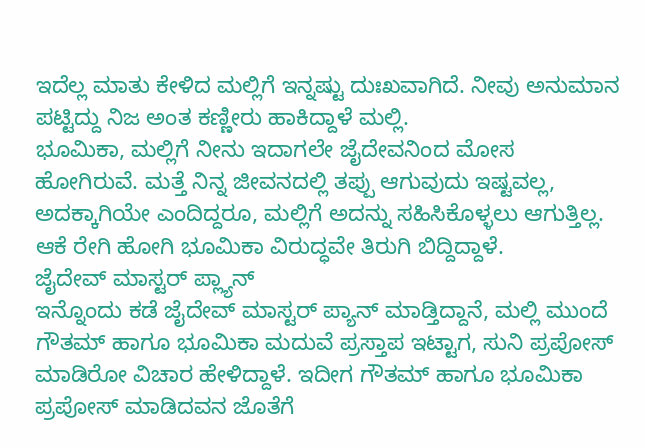ಇದೆಲ್ಲ ಮಾತು ಕೇಳಿದ ಮಲ್ಲಿಗೆ ಇನ್ನಷ್ಟು ದುಃಖವಾಗಿದೆ. ನೀವು ಅನುಮಾನ ಪಟ್ಟಿದ್ದು ನಿಜ ಅಂತ ಕಣ್ಣೀರು ಹಾಕಿದ್ದಾಳೆ ಮಲ್ಲಿ.
ಭೂಮಿಕಾ, ಮಲ್ಲಿಗೆ ನೀನು ಇದಾಗಲೇ ಜೈದೇವನಿಂದ ಮೋಸ ಹೋಗಿರುವೆ. ಮತ್ತೆ ನಿನ್ನ ಜೀವನದಲ್ಲಿ ತಪ್ಪು ಆಗುವುದು ಇಷ್ಟವಲ್ಲ, ಅದಕ್ಕಾಗಿಯೇ ಎಂದಿದ್ದರೂ, ಮಲ್ಲಿಗೆ ಅದನ್ನು ಸಹಿಸಿಕೊಳ್ಳಲು ಆಗುತ್ತಿಲ್ಲ. ಆಕೆ ರೇಗಿ ಹೋಗಿ ಭೂಮಿಕಾ ವಿರುದ್ಧವೇ ತಿರುಗಿ ಬಿದ್ದಿದ್ದಾಳೆ.
ಜೈದೇವ್ ಮಾಸ್ಟರ್ ಪ್ಲ್ಯಾನ್
ಇನ್ನೊಂದು ಕಡೆ ಜೈದೇವ್ ಮಾಸ್ಟರ್ ಪ್ಯಾನ್ ಮಾಡ್ತಿದ್ದಾನೆ, ಮಲ್ಲಿ ಮುಂದೆ ಗೌತಮ್ ಹಾಗೂ ಭೂಮಿಕಾ ಮದುವೆ ಪ್ರಸ್ತಾಪ ಇಟ್ಟಾಗ, ಸುನಿ ಪ್ರಪೋಸ್ ಮಾಡಿರೋ ವಿಚಾರ ಹೇಳಿದ್ದಾಳೆ. ಇದೀಗ ಗೌತಮ್ ಹಾಗೂ ಭೂಮಿಕಾ ಪ್ರಪೋಸ್ ಮಾಡಿದವನ ಜೊತೆಗೆ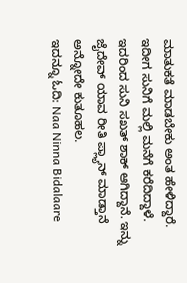ಮಾತುಕತೆ ಮಾಡಬೇಕು ಅಂತ ಹೇಳಿದ್ದಾರೆ. ಇದೀಗ ಸುನಿಗೆ ಮಲ್ಲಿ ಮನೆಗೆ ಕರೆದಿದ್ದಾಳೆ. ಇದರಿಂದ ಸುನಿ ಸಖತ್ ಶಾಕ್ ಆಗಿದ್ದಾನೆ. ಇನ್ನು ಜೈದೇವ್ ಯಾವ ರೀತಿ ಪ್ಲ್ಯಾನ್ ಮಾಡ್ತಾನೆ ಅನ್ನೋದೇ ಕುತೂಹಲ.
ಇದನ್ನೂ ಓದಿ: Naa Ninna Bidalaare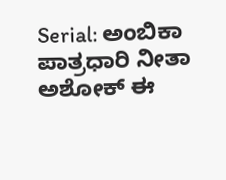Serial: ಅಂಬಿಕಾ ಪಾತ್ರಧಾರಿ ನೀತಾ ಅಶೋಕ್ ಈ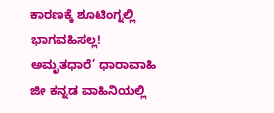ಕಾರಣಕ್ಕೆ ಶೂಟಿಂಗ್ನಲ್ಲಿ ಭಾಗವಹಿಸಲ್ಲ!
ಅಮೃತಧಾರೆ’ ಧಾರಾವಾಹಿ ಜೀ ಕನ್ನಡ ವಾಹಿನಿಯಲ್ಲಿ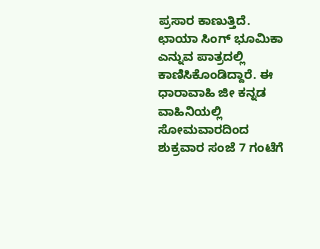ಪ್ರಸಾರ ಕಾಣುತ್ತಿದೆ. ಛಾಯಾ ಸಿಂಗ್ ಭೂಮಿಕಾ ಎನ್ನುವ ಪಾತ್ರದಲ್ಲಿ ಕಾಣಿಸಿಕೊಂಡಿದ್ದಾರೆ. ಈ ಧಾರಾವಾಹಿ ಜೀ ಕನ್ನಡ ವಾಹಿನಿಯಲ್ಲಿ ಸೋಮವಾರದಿಂದ ಶುಕ್ರವಾರ ಸಂಜೆ 7 ಗಂಟೆಗೆ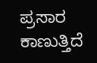ಪ್ರಸಾರ ಕಾಣುತ್ತಿದೆ